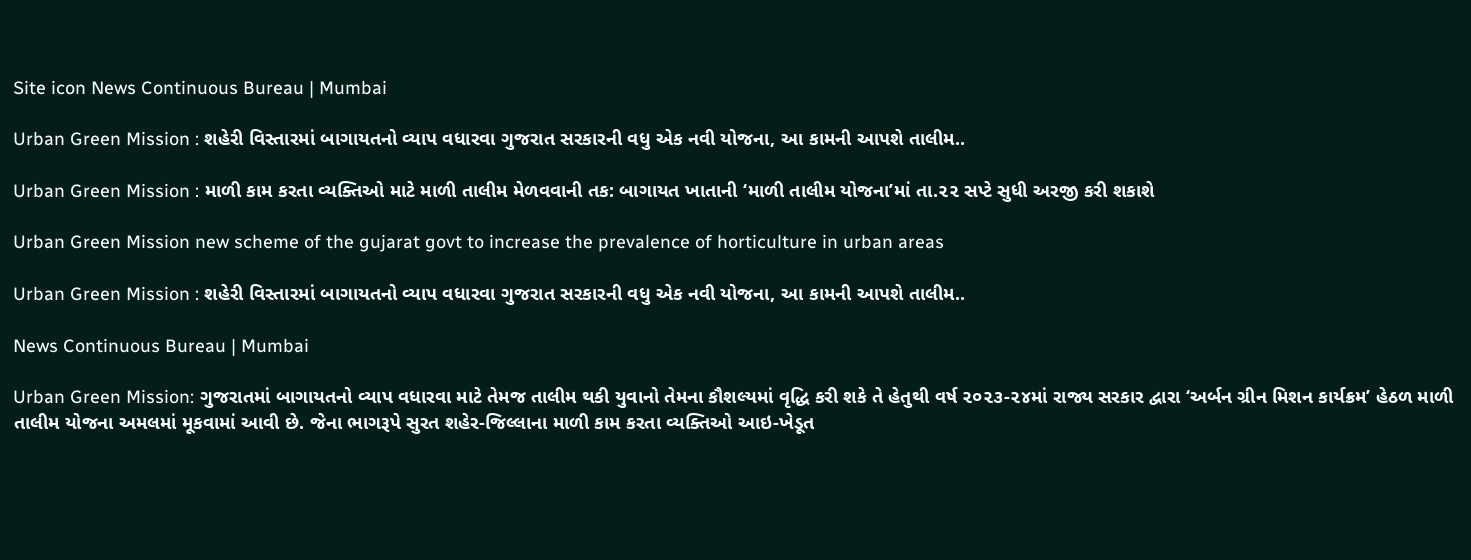Site icon News Continuous Bureau | Mumbai

Urban Green Mission : શહેરી વિસ્તારમાં બાગાયતનો વ્યાપ વધારવા ગુજરાત સરકારની વધુ એક નવી યોજના, આ કામની આપશે તાલીમ..

Urban Green Mission : માળી કામ કરતા વ્યક્તિઓ માટે માળી તાલીમ મેળવવાની તક: બાગાયત ખાતાની ‘માળી તાલીમ યોજના’માં તા.૨૨ સપ્ટે સુધી અરજી કરી શકાશે

Urban Green Mission new scheme of the gujarat govt to increase the prevalence of horticulture in urban areas

Urban Green Mission : શહેરી વિસ્તારમાં બાગાયતનો વ્યાપ વધારવા ગુજરાત સરકારની વધુ એક નવી યોજના, આ કામની આપશે તાલીમ..

News Continuous Bureau | Mumbai

Urban Green Mission: ગુજરાતમાં બાગાયતનો વ્યાપ વધારવા માટે તેમજ તાલીમ થકી યુવાનો તેમના કૌશલ્યમાં વૃદ્ધિ કરી શકે તે હેતુથી વર્ષ ૨૦૨૩-૨૪માં રાજ્ય સરકાર દ્વારા ‘અર્બન ગ્રીન મિશન કાર્યક્રમ’ હેઠળ માળી તાલીમ યોજના અમલમાં મૂકવામાં આવી છે. જેના ભાગરૂપે સુરત શહેર-જિલ્લાના માળી કામ કરતા વ્યક્તિઓ આઇ-ખેડૂત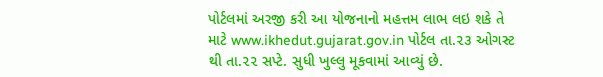પોર્ટલમાં અરજી કરી આ યોજનાનો મહત્તમ લાભ લઇ શકે તે માટે www.ikhedut.gujarat.gov.in પોર્ટલ તા.૨૩ ઓગસ્ટ થી તા.૨૨ સપ્ટે. સુધી ખુલ્લુ મૂકવામાં આવ્યું છે.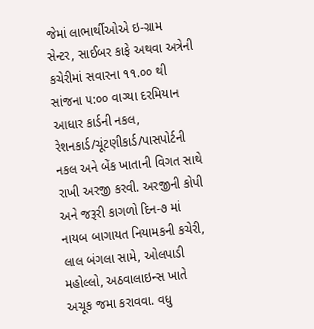જેમાં લાભાર્થીઓએ ઇ-ગ્રામ સેન્ટર, સાઈબર કાફે અથવા અત્રેની કચેરીમાં સવારના ૧૧.૦૦ થી સાંજના ૫:૦૦ વાગ્યા દરમિયાન આધાર કાર્ડની નકલ, રેશનકાર્ડ/ચૂંટણીકાર્ડ/પાસપોર્ટની નકલ અને બેંક ખાતાની વિગત સાથે રાખી અરજી કરવી. અરજીની કોપી અને જરૂરી કાગળો દિન-૭ માં નાયબ બાગાયત નિયામકની કચેરી, લાલ બંગલા સામે, ઓલપાડી મહોલ્લો, અઠવાલાઇન્સ ખાતે અચૂક જમા કરાવવા. વધુ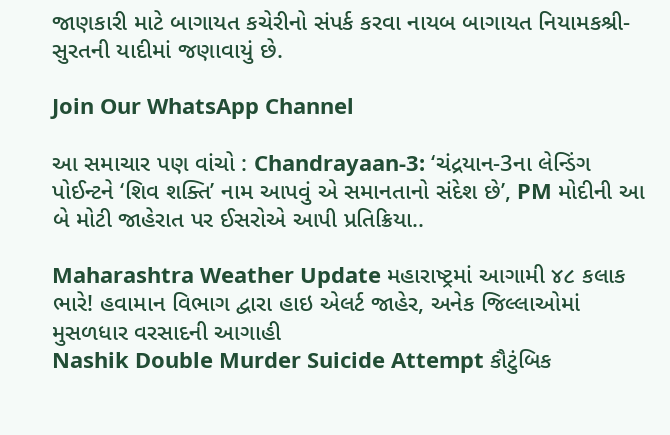જાણકારી માટે બાગાયત કચેરીનો સંપર્ક કરવા નાયબ બાગાયત નિયામકશ્રી-સુરતની યાદીમાં જણાવાયું છે.

Join Our WhatsApp Channel

આ સમાચાર પણ વાંચો : Chandrayaan-3: ‘ચંદ્રયાન-3ના લેન્ડિંગ પોઈન્ટને ‘શિવ શક્તિ’ નામ આપવું એ સમાનતાનો સંદેશ છે’, PM મોદીની આ બે મોટી જાહેરાત પર ઈસરોએ આપી પ્રતિક્રિયા..

Maharashtra Weather Update મહારાષ્ટ્રમાં આગામી ૪૮ કલાક ભારે! હવામાન વિભાગ દ્વારા હાઇ એલર્ટ જાહેર, અનેક જિલ્લાઓમાં મુસળધાર વરસાદની આગાહી
Nashik Double Murder Suicide Attempt કૌટુંબિક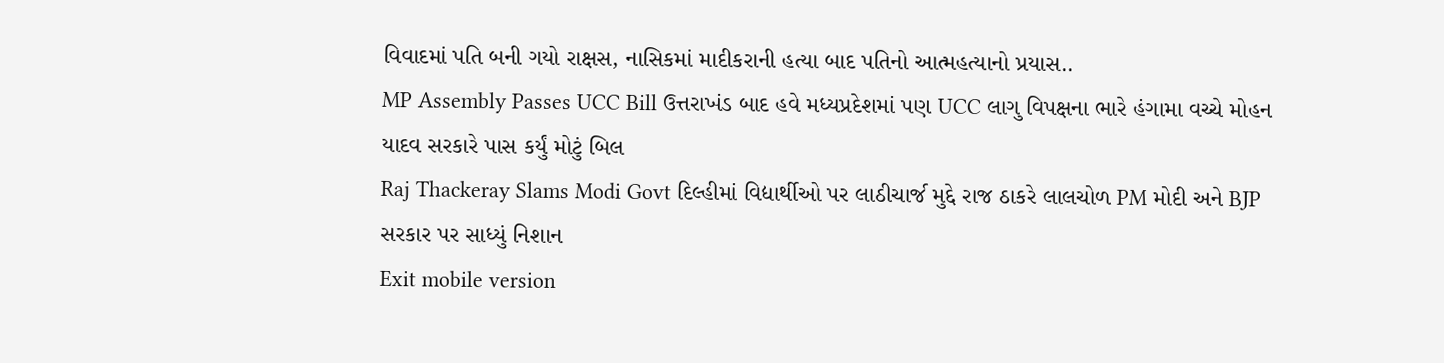વિવાદમાં પતિ બની ગયો રાક્ષસ, નાસિકમાં માદીકરાની હત્યા બાદ પતિનો આત્મહત્યાનો પ્રયાસ..
MP Assembly Passes UCC Bill ઉત્તરાખંડ બાદ હવે મધ્યપ્રદેશમાં પણ UCC લાગુ વિપક્ષના ભારે હંગામા વચ્ચે મોહન યાદવ સરકારે પાસ કર્યું મોટું બિલ
Raj Thackeray Slams Modi Govt દિલ્હીમાં વિદ્યાર્થીઓ પર લાઠીચાર્જ મુદ્દે રાજ ઠાકરે લાલચોળ PM મોદી અને BJP સરકાર પર સાધ્યું નિશાન
Exit mobile version